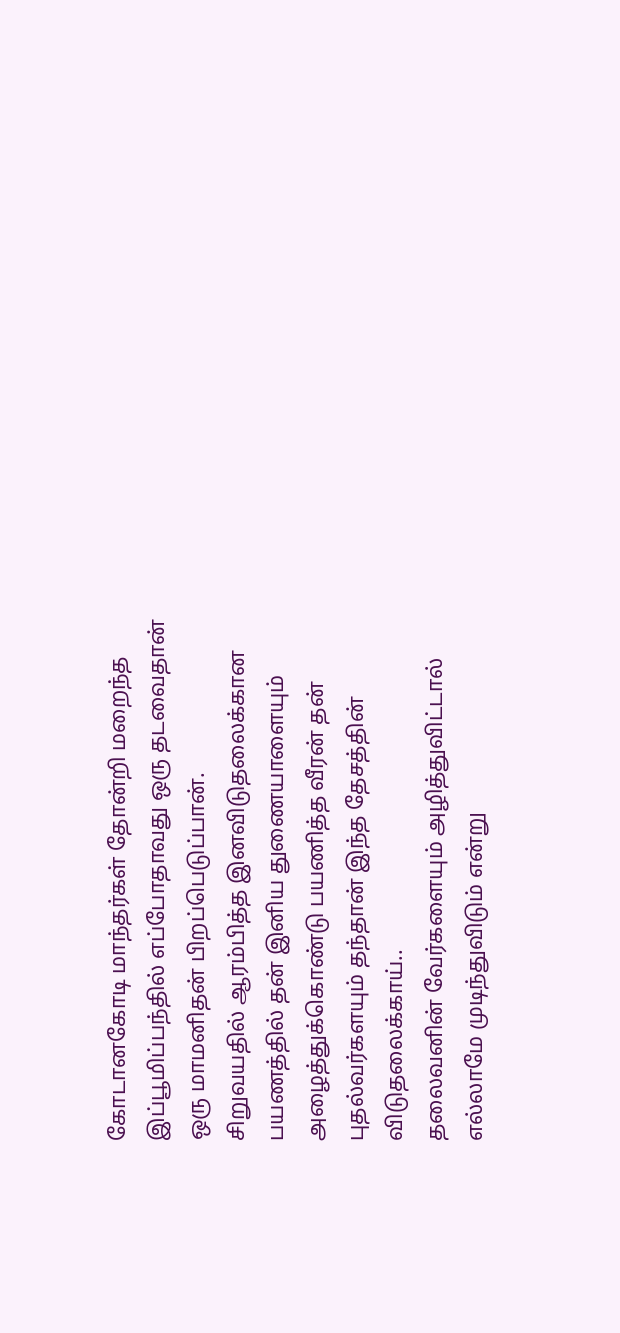கோடானகோடி மாந்தர்கள் தோன்றி மறைந்த இப்பூமிப்பந்தில் எப்போதாவது ஒரு தடவைதான் ஒரு மாமனிதன் பிறப்பெடுப்பான்.
சிறுவயதில் ஆரம்பித்த இனவிடுதலைக்கான பயணத்தில் தன் இனிய துணையாளையும் அழைத்துக்கொண்டு பயணித்த வீரன் தன் புதல்வர்களயும் தந்தான் இந்த தேசத்தின் விடுதலைக்காய்..
தலைவனின் வேர்களையும் அழித்துவிட்டால் எல்லாமே முடிந்துவிடும் என்று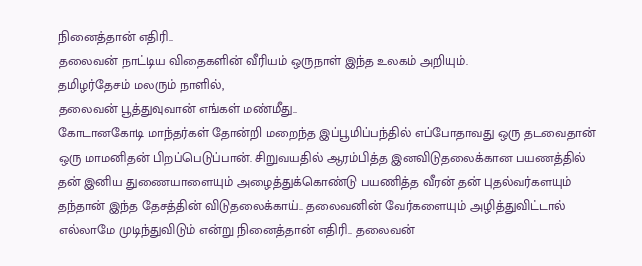நினைத்தான் எதிரி..
தலைவன் நாட்டிய விதைகளின் வீரியம் ஒருநாள் இந்த உலகம் அறியும்.
தமிழர்தேசம் மலரும் நாளில்,
தலைவன் பூத்துவுவான் எங்கள் மண்மீது..
கோடானகோடி மாந்தர்கள் தோன்றி மறைந்த இப்பூமிப்பந்தில் எப்போதாவது ஒரு தடவைதான் ஒரு மாமனிதன் பிறப்பெடுப்பான். சிறுவயதில் ஆரம்பித்த இனவிடுதலைக்கான பயணத்தில் தன் இனிய துணையாளையும் அழைத்துக்கொண்டு பயணித்த வீரன் தன் புதல்வர்களயும் தந்தான் இந்த தேசத்தின் விடுதலைக்காய்.. தலைவனின் வேர்களையும் அழித்துவிட்டால் எல்லாமே முடிந்துவிடும் என்று நினைத்தான் எதிரி.. தலைவன்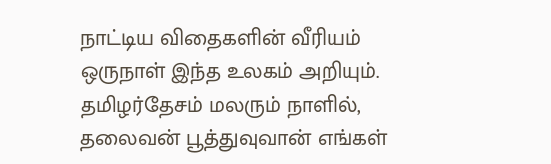நாட்டிய விதைகளின் வீரியம் ஒருநாள் இந்த உலகம் அறியும். தமிழர்தேசம் மலரும் நாளில், தலைவன் பூத்துவுவான் எங்கள்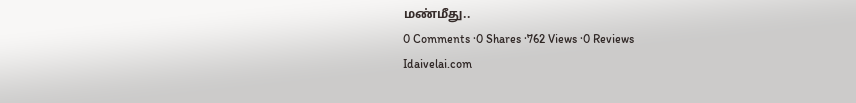மண்மீது..
0 Comments ·0 Shares ·762 Views ·0 Reviews
Idaivelai.com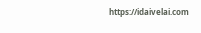https://idaivelai.com